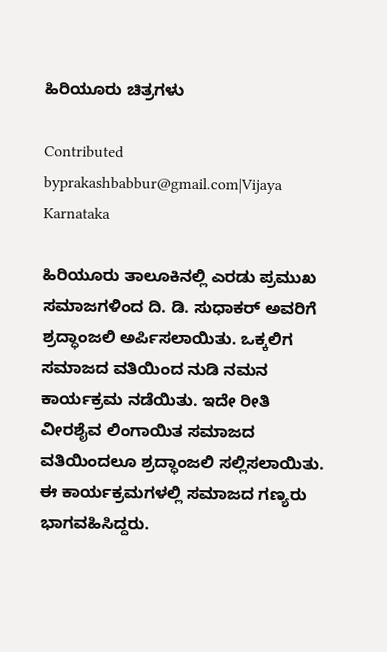ಹಿರಿಯೂರು ಚಿತ್ರಗಳು

Contributed byprakashbabbur@gmail.com|Vijaya Karnataka

ಹಿರಿಯೂರು ತಾಲೂಕಿನಲ್ಲಿ ಎರಡು ಪ್ರಮುಖ ಸಮಾಜಗಳಿಂದ ದಿ. ಡಿ. ಸುಧಾಕರ್‌ ಅವರಿಗೆ ಶ್ರದ್ಧಾಂಜಲಿ ಅರ್ಪಿಸಲಾಯಿತು. ಒಕ್ಕಲಿಗ ಸಮಾಜದ ವತಿಯಿಂದ ನುಡಿ ನಮನ ಕಾರ್ಯಕ್ರಮ ನಡೆಯಿತು. ಇದೇ ರೀತಿ ವೀರಶೈವ ಲಿಂಗಾಯಿತ ಸಮಾಜದ ವತಿಯಿಂದಲೂ ಶ್ರದ್ಧಾಂಜಲಿ ಸಲ್ಲಿಸಲಾಯಿತು. ಈ ಕಾರ್ಯಕ್ರಮಗಳಲ್ಲಿ ಸಮಾಜದ ಗಣ್ಯರು ಭಾಗವಹಿಸಿದ್ದರು.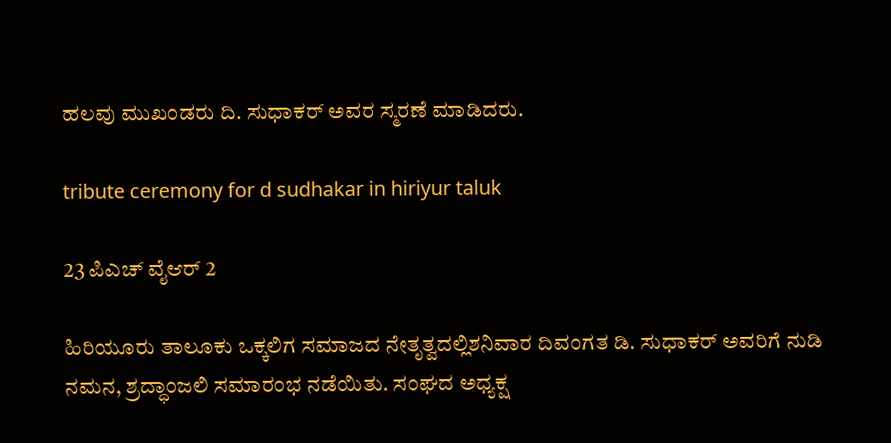ಹಲವು ಮುಖಂಡರು ದಿ. ಸುಧಾಕರ್‌ ಅವರ ಸ್ಮರಣೆ ಮಾಡಿದರು.

tribute ceremony for d sudhakar in hiriyur taluk

23 ಪಿಎಚ್ ವೈಆರ್ 2

ಹಿರಿಯೂರು ತಾಲೂಕು ಒಕ್ಕಲಿಗ ಸಮಾಜದ ನೇತೃತ್ವದಲ್ಲಿಶನಿವಾರ ದಿವಂಗತ ಡಿ. ಸುಧಾಕರ್ ಅವರಿಗೆ ನುಡಿ ನಮನ, ಶ್ರದ್ಧಾಂಜಲಿ ಸಮಾರಂಭ ನಡೆಯಿತು. ಸಂಘದ ಅಧ್ಯಕ್ಷ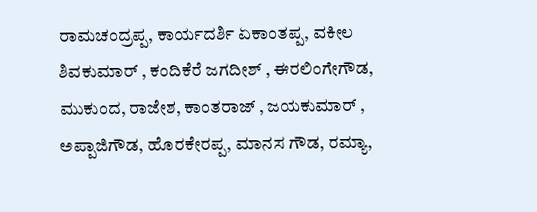ರಾಮಚಂದ್ರಪ್ಪ, ಕಾರ್ಯದರ್ಶಿ ಏಕಾಂತಪ್ಪ, ವಕೀಲ ಶಿವಕುಮಾರ್ , ಕಂದಿಕೆರೆ ಜಗದೀಶ್ , ಈರಲಿಂಗೇಗೌಡ, ಮುಕುಂದ, ರಾಜೇಶ, ಕಾಂತರಾಜ್ , ಜಯಕುಮಾರ್ , ಅಪ್ಪಾಜಿಗೌಡ, ಹೊರಕೇರಪ್ಪ, ಮಾನಸ ಗೌಡ, ರಮ್ಯಾ,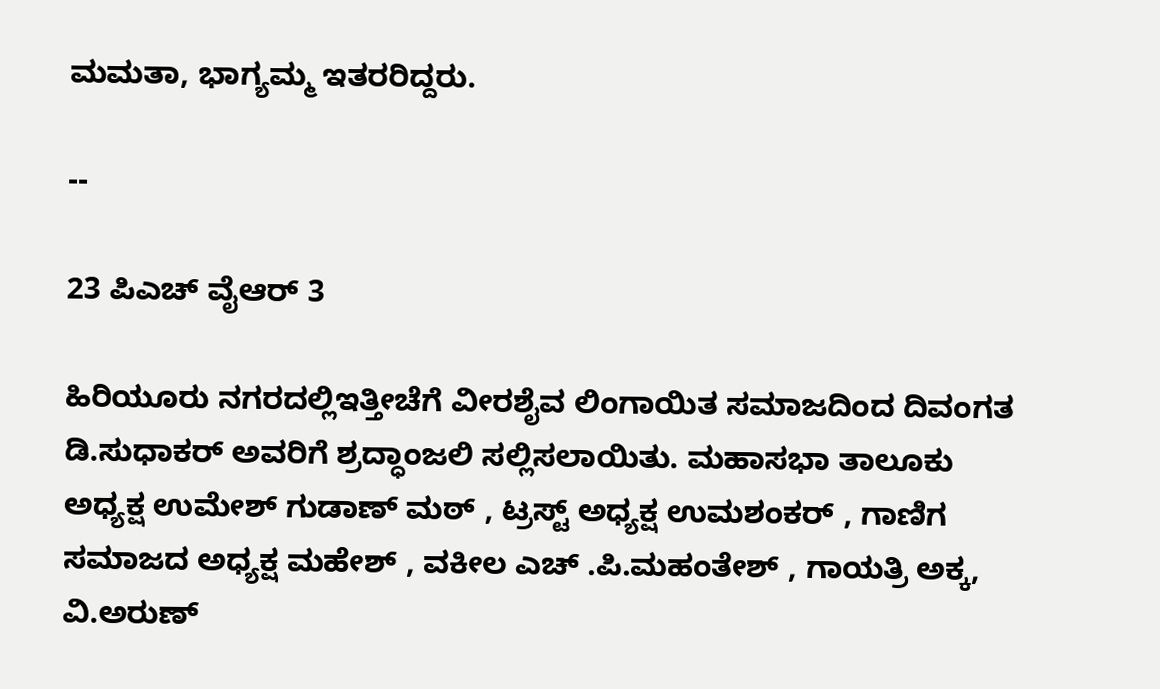ಮಮತಾ, ಭಾಗ್ಯಮ್ಮ ಇತರರಿದ್ದರು.

--

23 ಪಿಎಚ್ ವೈಆರ್ 3

ಹಿರಿಯೂರು ನಗರದಲ್ಲಿಇತ್ತೀಚೆಗೆ ವೀರಶೈವ ಲಿಂಗಾಯಿತ ಸಮಾಜದಿಂದ ದಿವಂಗತ ಡಿ.ಸುಧಾಕರ್ ಅವರಿಗೆ ಶ್ರದ್ಧಾಂಜಲಿ ಸಲ್ಲಿಸಲಾಯಿತು. ಮಹಾಸಭಾ ತಾಲೂಕು ಅಧ್ಯಕ್ಷ ಉಮೇಶ್ ಗುಡಾಣ್ ಮಠ್ , ಟ್ರಸ್ಟ್ ಅಧ್ಯಕ್ಷ ಉಮಶಂಕರ್ , ಗಾಣಿಗ ಸಮಾಜದ ಅಧ್ಯಕ್ಷ ಮಹೇಶ್ , ವಕೀಲ ಎಚ್ .ಪಿ.ಮಹಂತೇಶ್ , ಗಾಯತ್ರಿ ಅಕ್ಕ, ವಿ.ಅರುಣ್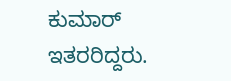ಕುಮಾರ್ ಇತರರಿದ್ದರು.